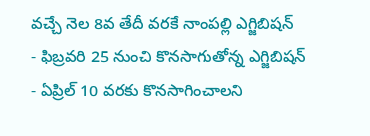వచ్చే నెల 8వ తేదీ వరకే నాంపల్లి ఎగ్జిబిషన్
- ఫిబ్రవరి 25 నుంచి కొనసాగుతోన్న ఎగ్జిబిషన్
- ఏప్రిల్ 10 వరకు కొనసాగించాలని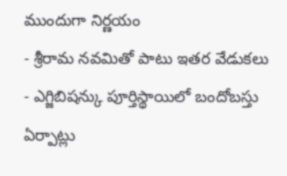ముందుగా నిర్ణయం
- శ్రీరామ నవమితో పాటు ఇతర వేడుకలు
- ఎగ్జిబిషన్కు పూర్తిస్థాయిలో బందోబస్తు ఏర్పాట్లు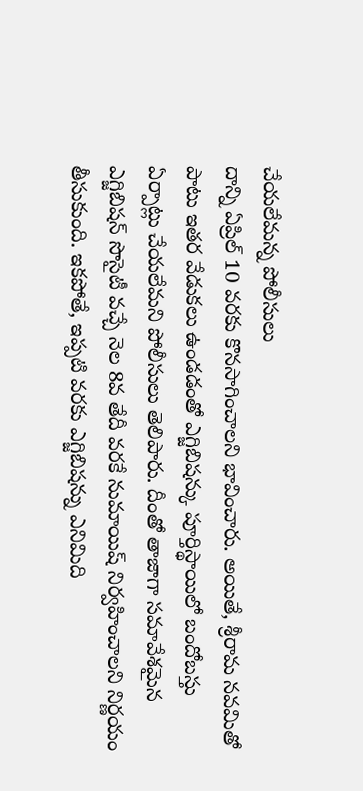చేయలేమన్న పోలీసులు
దాన్ని ఏప్రిల్ 10 వరకు కొనసాగించాలని భావించారు. అయితే, శ్రీరామ నవమితో పాటు ఇతర వేడుకలు ఉండడంతో ఎగ్జిబిషన్కు పూర్తిస్థాయిలో బందోబస్తు ఏర్పాట్లు చేయలేమని పోలీసులు తెలిపారు. దీంతో తాజాగా సమావేశమైన ఎగ్జిబిషన్ సొసైటీ వచ్చే నెల 8వ తేదీ వరకే నుమాయిష్ నిర్వహించాలని నిర్ణయం తీసుకుంది. ఇకపోతే, ఇప్పటి వరకు ఎగ్జిబిషన్ను ఎనిమిది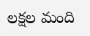లక్షల మంది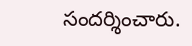సందర్శించారు.